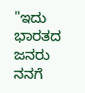"ಇದು ಭಾರತದ ಜನರು ನನಗೆ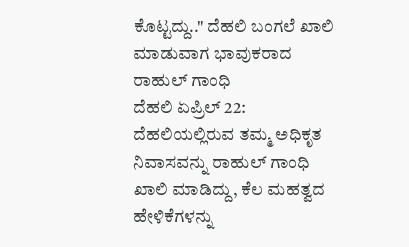ಕೊಟ್ಟದ್ದು.." ದೆಹಲಿ ಬಂಗಲೆ ಖಾಲಿ ಮಾಡುವಾಗ ಭಾವುಕರಾದ ರಾಹುಲ್ ಗಾಂಧಿ
ದೆಹಲಿ ಏಪ್ರಿಲ್ 22: ದೆಹಲಿಯಲ್ಲಿರುವ ತಮ್ಮ ಅಧಿಕೃತ ನಿವಾಸವನ್ನು ರಾಹುಲ್ ಗಾಂಧಿ ಖಾಲಿ ಮಾಡಿದ್ದು, ಕೆಲ ಮಹತ್ವದ ಹೇಳಿಕೆಗಳನ್ನು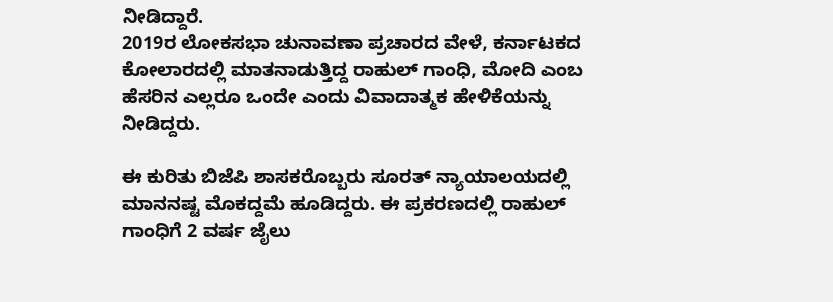ನೀಡಿದ್ದಾರೆ.
2019ರ ಲೋಕಸಭಾ ಚುನಾವಣಾ ಪ್ರಚಾರದ ವೇಳೆ, ಕರ್ನಾಟಕದ ಕೋಲಾರದಲ್ಲಿ ಮಾತನಾಡುತ್ತಿದ್ದ ರಾಹುಲ್ ಗಾಂಧಿ, ಮೋದಿ ಎಂಬ ಹೆಸರಿನ ಎಲ್ಲರೂ ಒಂದೇ ಎಂದು ವಿವಾದಾತ್ಮಕ ಹೇಳಿಕೆಯನ್ನು ನೀಡಿದ್ದರು.

ಈ ಕುರಿತು ಬಿಜೆಪಿ ಶಾಸಕರೊಬ್ಬರು ಸೂರತ್ ನ್ಯಾಯಾಲಯದಲ್ಲಿ ಮಾನನಷ್ಟ ಮೊಕದ್ದಮೆ ಹೂಡಿದ್ದರು. ಈ ಪ್ರಕರಣದಲ್ಲಿ ರಾಹುಲ್ ಗಾಂಧಿಗೆ 2 ವರ್ಷ ಜೈಲು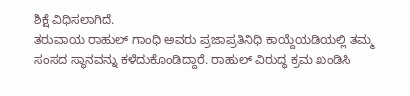ಶಿಕ್ಷೆ ವಿಧಿಸಲಾಗಿದೆ.
ತರುವಾಯ ರಾಹುಲ್ ಗಾಂಧಿ ಅವರು ಪ್ರಜಾಪ್ರತಿನಿಧಿ ಕಾಯ್ದೆಯಡಿಯಲ್ಲಿ ತಮ್ಮ ಸಂಸದ ಸ್ಥಾನವನ್ನು ಕಳೆದುಕೊಂಡಿದ್ದಾರೆ. ರಾಹುಲ್ ವಿರುದ್ಧ ಕ್ರಮ ಖಂಡಿಸಿ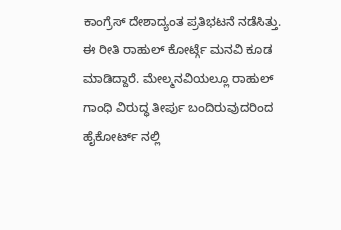ಕಾಂಗ್ರೆಸ್ ದೇಶಾದ್ಯಂತ ಪ್ರತಿಭಟನೆ ನಡೆಸಿತ್ತು. ಈ ರೀತಿ ರಾಹುಲ್ ಕೋರ್ಟ್ಗೆ ಮನವಿ ಕೂಡ ಮಾಡಿದ್ದಾರೆ. ಮೇಲ್ಮನವಿಯಲ್ಲೂ ರಾಹುಲ್ ಗಾಂಧಿ ವಿರುದ್ಧ ತೀರ್ಪು ಬಂದಿರುವುದರಿಂದ ಹೈಕೋರ್ಟ್ ನಲ್ಲಿ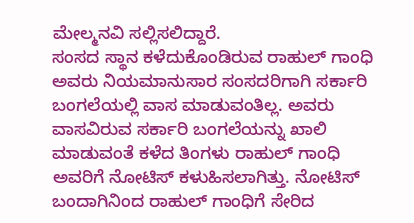ಮೇಲ್ಮನವಿ ಸಲ್ಲಿಸಲಿದ್ದಾರೆ.
ಸಂಸದ ಸ್ಥಾನ ಕಳೆದುಕೊಂಡಿರುವ ರಾಹುಲ್ ಗಾಂಧಿ ಅವರು ನಿಯಮಾನುಸಾರ ಸಂಸದರಿಗಾಗಿ ಸರ್ಕಾರಿ ಬಂಗಲೆಯಲ್ಲಿ ವಾಸ ಮಾಡುವಂತಿಲ್ಲ. ಅವರು ವಾಸವಿರುವ ಸರ್ಕಾರಿ ಬಂಗಲೆಯನ್ನು ಖಾಲಿ ಮಾಡುವಂತೆ ಕಳೆದ ತಿಂಗಳು ರಾಹುಲ್ ಗಾಂಧಿ ಅವರಿಗೆ ನೋಟಿಸ್ ಕಳುಹಿಸಲಾಗಿತ್ತು. ನೋಟಿಸ್ ಬಂದಾಗಿನಿಂದ ರಾಹುಲ್ ಗಾಂಧಿಗೆ ಸೇರಿದ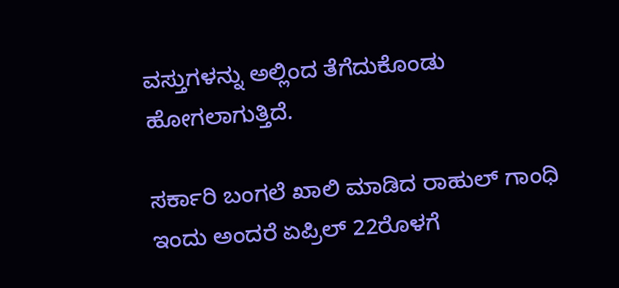ವಸ್ತುಗಳನ್ನು ಅಲ್ಲಿಂದ ತೆಗೆದುಕೊಂಡು ಹೋಗಲಾಗುತ್ತಿದೆ.

ಸರ್ಕಾರಿ ಬಂಗಲೆ ಖಾಲಿ ಮಾಡಿದ ರಾಹುಲ್ ಗಾಂಧಿ
ಇಂದು ಅಂದರೆ ಏಪ್ರಿಲ್ 22ರೊಳಗೆ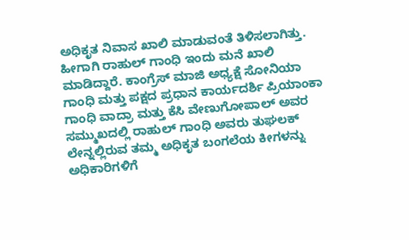ಅಧಿಕೃತ ನಿವಾಸ ಖಾಲಿ ಮಾಡುವಂತೆ ತಿಳಿಸಲಾಗಿತ್ತು. ಹೀಗಾಗಿ ರಾಹುಲ್ ಗಾಂಧಿ ಇಂದು ಮನೆ ಖಾಲಿ ಮಾಡಿದ್ದಾರೆ. ಕಾಂಗ್ರೆಸ್ ಮಾಜಿ ಅಧ್ಯಕ್ಷೆ ಸೋನಿಯಾ ಗಾಂಧಿ ಮತ್ತು ಪಕ್ಷದ ಪ್ರಧಾನ ಕಾರ್ಯದರ್ಶಿ ಪ್ರಿಯಾಂಕಾ ಗಾಂಧಿ ವಾದ್ರಾ ಮತ್ತು ಕೆಸಿ ವೇಣುಗೋಪಾಲ್ ಅವರ ಸಮ್ಮುಖದಲ್ಲಿ ರಾಹುಲ್ ಗಾಂಧಿ ಅವರು ತುಘಲಕ್ ಲೇನ್ನಲ್ಲಿರುವ ತಮ್ಮ ಅಧಿಕೃತ ಬಂಗಲೆಯ ಕೀಗಳನ್ನು ಅಧಿಕಾರಿಗಳಿಗೆ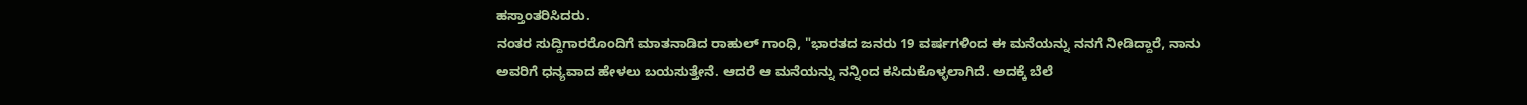ಹಸ್ತಾಂತರಿಸಿದರು.
ನಂತರ ಸುದ್ದಿಗಾರರೊಂದಿಗೆ ಮಾತನಾಡಿದ ರಾಹುಲ್ ಗಾಂಧಿ, "ಭಾರತದ ಜನರು 19 ವರ್ಷಗಳಿಂದ ಈ ಮನೆಯನ್ನು ನನಗೆ ನೀಡಿದ್ದಾರೆ, ನಾನು ಅವರಿಗೆ ಧನ್ಯವಾದ ಹೇಳಲು ಬಯಸುತ್ತೇನೆ. ಆದರೆ ಆ ಮನೆಯನ್ನು ನನ್ನಿಂದ ಕಸಿದುಕೊಳ್ಳಲಾಗಿದೆ. ಅದಕ್ಕೆ ಬೆಲೆ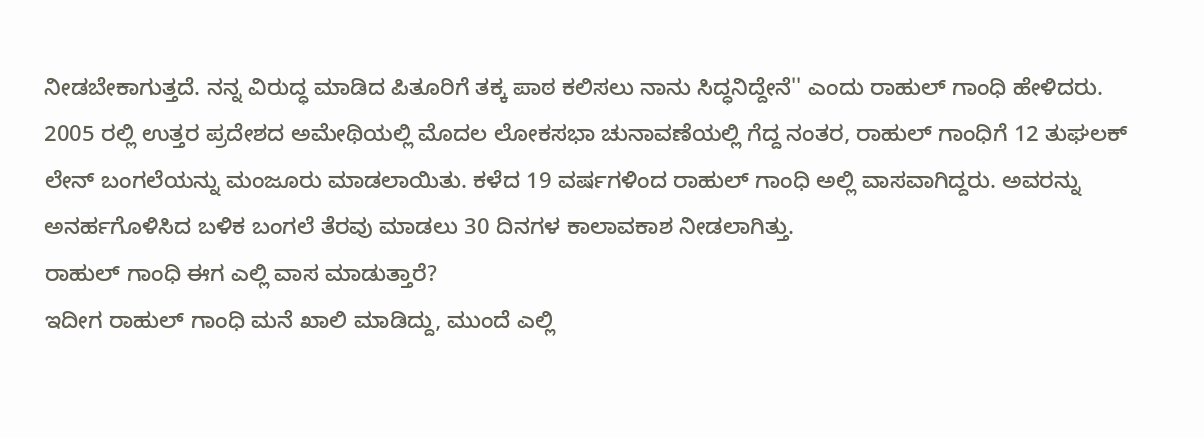ನೀಡಬೇಕಾಗುತ್ತದೆ. ನನ್ನ ವಿರುದ್ಧ ಮಾಡಿದ ಪಿತೂರಿಗೆ ತಕ್ಕ ಪಾಠ ಕಲಿಸಲು ನಾನು ಸಿದ್ಧನಿದ್ದೇನೆ'' ಎಂದು ರಾಹುಲ್ ಗಾಂಧಿ ಹೇಳಿದರು.
2005 ರಲ್ಲಿ ಉತ್ತರ ಪ್ರದೇಶದ ಅಮೇಥಿಯಲ್ಲಿ ಮೊದಲ ಲೋಕಸಭಾ ಚುನಾವಣೆಯಲ್ಲಿ ಗೆದ್ದ ನಂತರ, ರಾಹುಲ್ ಗಾಂಧಿಗೆ 12 ತುಘಲಕ್ ಲೇನ್ ಬಂಗಲೆಯನ್ನು ಮಂಜೂರು ಮಾಡಲಾಯಿತು. ಕಳೆದ 19 ವರ್ಷಗಳಿಂದ ರಾಹುಲ್ ಗಾಂಧಿ ಅಲ್ಲಿ ವಾಸವಾಗಿದ್ದರು. ಅವರನ್ನು ಅನರ್ಹಗೊಳಿಸಿದ ಬಳಿಕ ಬಂಗಲೆ ತೆರವು ಮಾಡಲು 30 ದಿನಗಳ ಕಾಲಾವಕಾಶ ನೀಡಲಾಗಿತ್ತು.
ರಾಹುಲ್ ಗಾಂಧಿ ಈಗ ಎಲ್ಲಿ ವಾಸ ಮಾಡುತ್ತಾರೆ?
ಇದೀಗ ರಾಹುಲ್ ಗಾಂಧಿ ಮನೆ ಖಾಲಿ ಮಾಡಿದ್ದು, ಮುಂದೆ ಎಲ್ಲಿ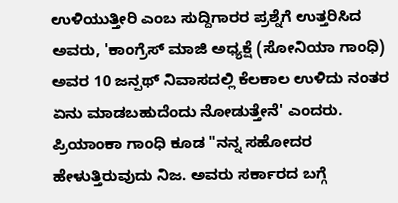ಉಳಿಯುತ್ತೀರಿ ಎಂಬ ಸುದ್ದಿಗಾರರ ಪ್ರಶ್ನೆಗೆ ಉತ್ತರಿಸಿದ ಅವರು, 'ಕಾಂಗ್ರೆಸ್ ಮಾಜಿ ಅಧ್ಯಕ್ಷೆ (ಸೋನಿಯಾ ಗಾಂಧಿ) ಅವರ 10 ಜನ್ಪಥ್ ನಿವಾಸದಲ್ಲಿ ಕೆಲಕಾಲ ಉಳಿದು ನಂತರ ಏನು ಮಾಡಬಹುದೆಂದು ನೋಡುತ್ತೇನೆ' ಎಂದರು.
ಪ್ರಿಯಾಂಕಾ ಗಾಂಧಿ ಕೂಡ "ನನ್ನ ಸಹೋದರ ಹೇಳುತ್ತಿರುವುದು ನಿಜ. ಅವರು ಸರ್ಕಾರದ ಬಗ್ಗೆ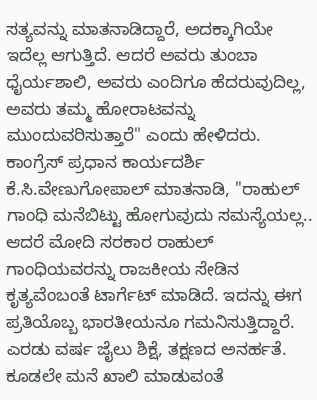ಸತ್ಯವನ್ನು ಮಾತನಾಡಿದ್ದಾರೆ, ಅದಕ್ಕಾಗಿಯೇ ಇದೆಲ್ಲ ಆಗುತ್ತಿದೆ. ಆದರೆ ಅವರು ತುಂಬಾ ಧೈರ್ಯಶಾಲಿ, ಅವರು ಎಂದಿಗೂ ಹೆದರುವುದಿಲ್ಲ, ಅವರು ತಮ್ಮ ಹೋರಾಟವನ್ನು ಮುಂದುವರಿಸುತ್ತಾರೆ" ಎಂದು ಹೇಳಿದರು.
ಕಾಂಗ್ರೆಸ್ ಪ್ರಧಾನ ಕಾರ್ಯದರ್ಶಿ ಕೆ.ಸಿ.ವೇಣುಗೋಪಾಲ್ ಮಾತನಾಡಿ, ''ರಾಹುಲ್ ಗಾಂಧಿ ಮನೆಬಿಟ್ಟು ಹೋಗುವುದು ಸಮಸ್ಯೆಯಲ್ಲ.. ಆದರೆ ಮೋದಿ ಸರಕಾರ ರಾಹುಲ್ ಗಾಂಧಿಯವರನ್ನು ರಾಜಕೀಯ ಸೇಡಿನ ಕೃತ್ಯವೆಂಬಂತೆ ಟಾರ್ಗೆಟ್ ಮಾಡಿದೆ. ಇದನ್ನು ಈಗ ಪ್ರತಿಯೊಬ್ಬ ಭಾರತೀಯನೂ ಗಮನಿಸುತ್ತಿದ್ದಾರೆ. ಎರಡು ವರ್ಷ ಜೈಲು ಶಿಕ್ಷೆ, ತಕ್ಷಣದ ಅನರ್ಹತೆ. ಕೂಡಲೇ ಮನೆ ಖಾಲಿ ಮಾಡುವಂತೆ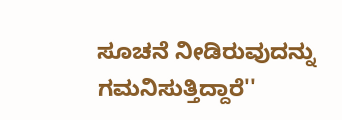ಸೂಚನೆ ನೀಡಿರುವುದನ್ನು ಗಮನಿಸುತ್ತಿದ್ದಾರೆ''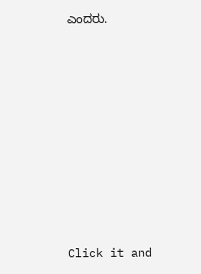ಎಂದರು.












Click it and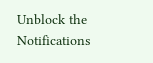Unblock the Notifications